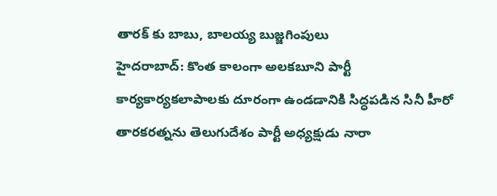తారక్ కు బాబు, బాలయ్య బుజ్జగింపులు
హైదరాబాద్: కొంత కాలంగా అలకబూని పార్టీ కార్యకార్యకలాపాలకు దూరంగా ఉండడానికి సిద్ధపడిన సినీ హీరో తారకరత్నను తెలుగుదేశం పార్టీ అధ్యక్షుడు నారా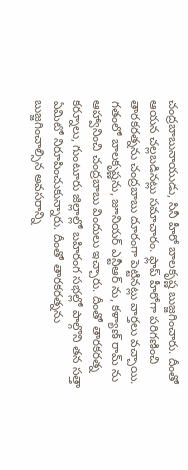చంద్రబాబునాయుడు, సినీ హీరో బాలకృష్ణ బుజ్జగించారు. దీంతో ఆయన చల్లబడినట్లు సమాచారం. ఫ్లాప్ హీరోగా పరిగణించి తారకరత్నను చంద్రబాబు దూరంగా పెట్టినట్లు వార్తలు వచ్చాయి. గతంలో బాలకృష్ణను, జూనియర్ ఎన్టీఆర్ ను, కళ్యాణ్ రామ్ ను ఆహ్వానించి చంద్రబాబు విందులు ఇచ్చారు. దీంతో తారకరత్న కర్నూలు, గుంటూరు జిల్లాల్లో బహిరంగ సభల్లో పాల్గొని తన సత్తా ఏమిటో నిరూపించుకున్నారు. దీంతో తారకరత్నను బుజ్జగించాల్సిన అవసరాన్ని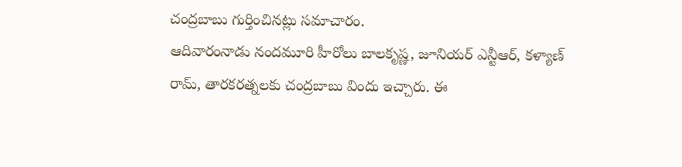చంద్రబాబు గుర్తించినట్లు సమాచారం.
ఆదివారంనాడు నందమూరి హీరోలు బాలకృష్ణ, జూనియర్ ఎన్టీఆర్, కళ్యాణ్ రామ్, తారకరత్నలకు చంద్రబాబు విందు ఇచ్చారు. ఈ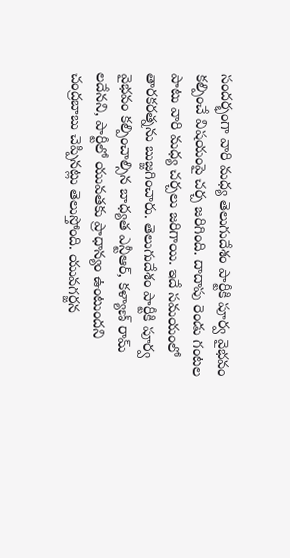సందర్భంగా వారి మధ్య తెలుగుదేశం పార్టీకి పూర్వ వైభవం కల్పించే విషయంపై చర్చ జరిగింది. దాదాపు రెండు గంటల పాటు వారి మధ్య చర్చలు జరిగాయి. ఇదే సమయంలో తారకరత్నను బుజ్జగించారు. తెలుగుదేశం పార్టీకి పూర్వ వైభవం కల్పించాల్సిన బాధ్యత ఎన్టీఆర్, కళ్యాణ్ రామ్ లదేనని, పార్టీలో యువతకు ప్రాధాన్యం ఉంటుందని చంద్రబాబు చెప్పినట్లు తెలుస్తోంది. యువగర్జన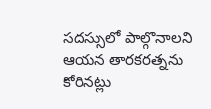సదస్సులో పాల్గొనాలని ఆయన తారకరత్నను కోరినట్లు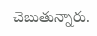చెబుతున్నారు.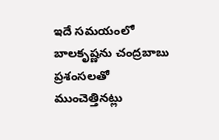ఇదే సమయంలో బాలకృష్ణను చంద్రబాబు ప్రశంసలతో ముంచెత్తినట్లు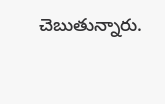చెబుతున్నారు.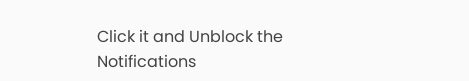Click it and Unblock the Notifications